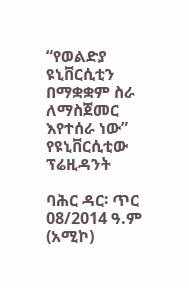“የወልድያ ዩኒቨርሲቲን በማቋቋም ስራ ለማስጀመር እየተሰራ ነው” የዩኒቨርሲቲው ፕሬዚዳንት

ባሕር ዳር፡ ጥር 08/2014 ዓ.ም (አሚኮ)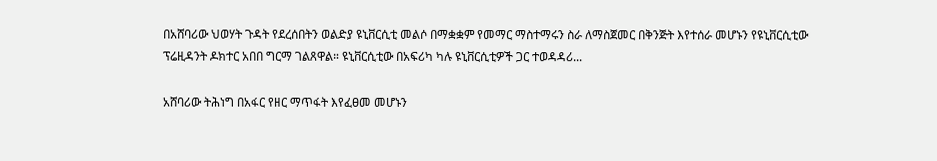በአሸባሪው ህወሃት ጉዳት የደረሰበትን ወልድያ ዩኒቨርሲቲ መልሶ በማቋቋም የመማር ማስተማሩን ስራ ለማስጀመር በቅንጅት እየተሰራ መሆኑን የዩኒቨርሲቲው ፕሬዚዳንት ዶክተር አበበ ግርማ ገልጸዋል። ዩኒቨርሲቲው በአፍሪካ ካሉ ዩኒቨርሲቲዎች ጋር ተወዳዳሪ...

አሸባሪው ትሕነግ በአፋር የዘር ማጥፋት እየፈፀመ መሆኑን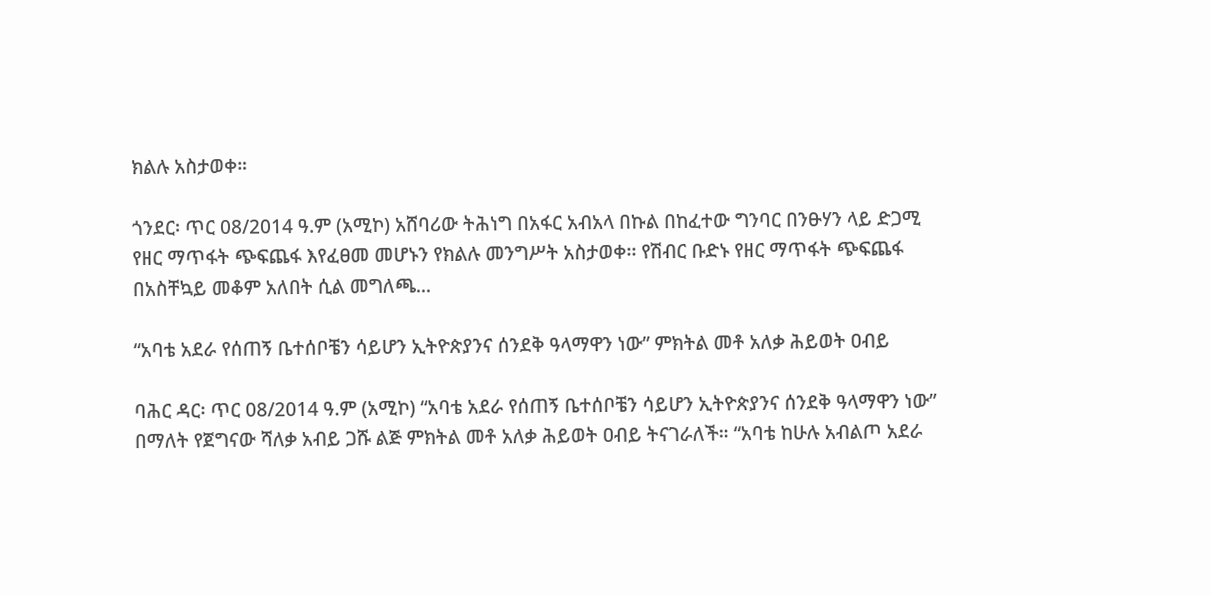ክልሉ አስታወቀ።

ጎንደር፡ ጥር 08/2014 ዓ.ም (አሚኮ) አሸባሪው ትሕነግ በአፋር አብአላ በኩል በከፈተው ግንባር በንፁሃን ላይ ድጋሚ የዘር ማጥፋት ጭፍጨፋ እየፈፀመ መሆኑን የክልሉ መንግሥት አስታወቀ፡፡ የሽብር ቡድኑ የዘር ማጥፋት ጭፍጨፋ በአስቸኳይ መቆም አለበት ሲል መግለጫ...

“አባቴ አደራ የሰጠኝ ቤተሰቦቼን ሳይሆን ኢትዮጵያንና ሰንደቅ ዓላማዋን ነው” ምክትል መቶ አለቃ ሕይወት ዐብይ

ባሕር ዳር፡ ጥር 08/2014 ዓ.ም (አሚኮ) “አባቴ አደራ የሰጠኝ ቤተሰቦቼን ሳይሆን ኢትዮጵያንና ሰንደቅ ዓላማዋን ነው” በማለት የጀግናው ሻለቃ አብይ ጋሹ ልጅ ምክትል መቶ አለቃ ሕይወት ዐብይ ትናገራለች። “አባቴ ከሁሉ አብልጦ አደራ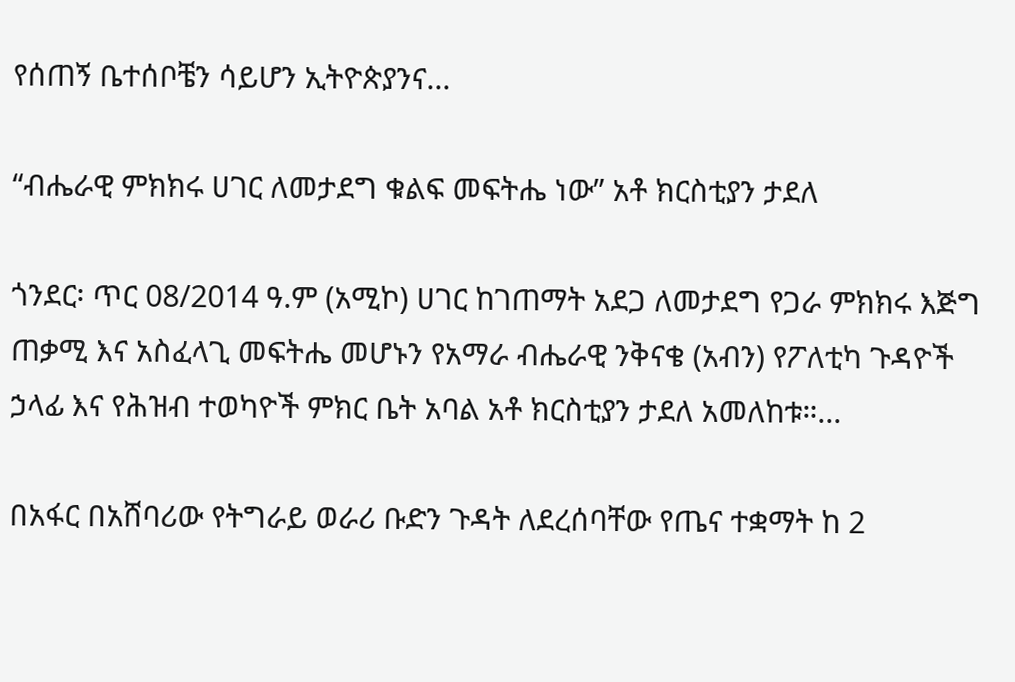የሰጠኝ ቤተሰቦቼን ሳይሆን ኢትዮጵያንና...

“ብሔራዊ ምክክሩ ሀገር ለመታደግ ቁልፍ መፍትሔ ነው” አቶ ክርስቲያን ታደለ

ጎንደር፡ ጥር 08/2014 ዓ.ም (አሚኮ) ሀገር ከገጠማት አደጋ ለመታደግ የጋራ ምክክሩ እጅግ ጠቃሚ እና አስፈላጊ መፍትሔ መሆኑን የአማራ ብሔራዊ ንቅናቄ (አብን) የፖለቲካ ጉዳዮች ኃላፊ እና የሕዝብ ተወካዮች ምክር ቤት አባል አቶ ክርስቲያን ታደለ አመለከቱ።...

በአፋር በአሸባሪው የትግራይ ወራሪ ቡድን ጉዳት ለደረሰባቸው የጤና ተቋማት ከ 2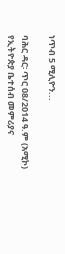ነጥብ 5 ሚሊዮን...

ባሕር ዳር፡ ጥር 08/2014 ዓ.ም (አሚኮ) የኢትዮጵያ ቤተሰብ መምሪያና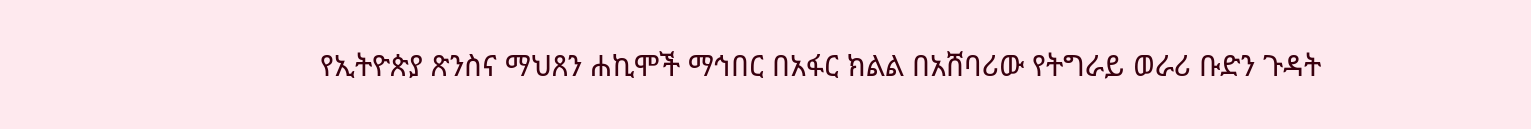የኢትዮጵያ ጽንስና ማህጸን ሐኪሞች ማኅበር በአፋር ክልል በአሸባሪው የትግራይ ወራሪ ቡድን ጉዳት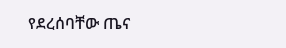የደረሰባቸው ጤና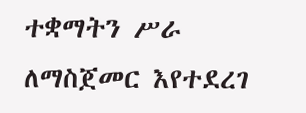ተቋማትን ሥራ ለማስጀመር እየተደረገ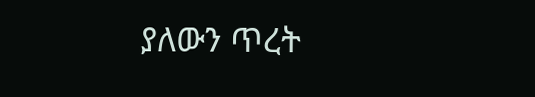ያለውን ጥረት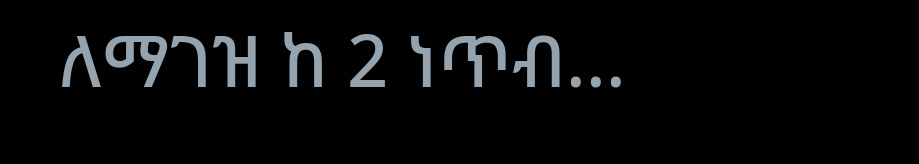ለማገዝ ከ 2 ነጥብ...